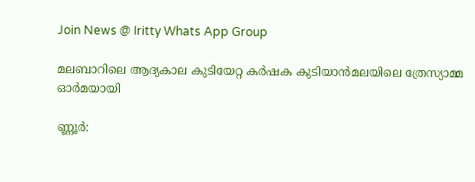Join News @ Iritty Whats App Group

മലബാറിലെ ആദ്യകാല കുടിയേറ്റ കര്‍ഷക കുടിയാൻമലയിലെ ത്രേസ്യാമ്മ ഓര്‍മയായി

ണ്ണൂർ: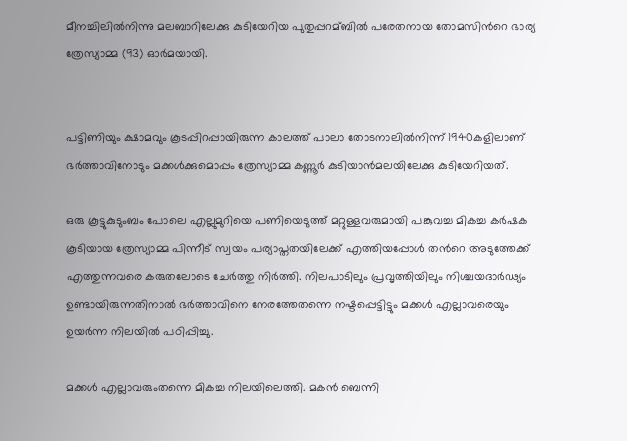മീനച്ചിലില്‍നിന്നു മലബാറിലേക്കു കുടിയേറിയ പുതുപ്പറമ്ബില്‍ പരേതനായ തോമസിന്‍റെ ഭാര്യ ത്രേസ്യാമ്മ (93) ഓര്‍മയായി.


പട്ടിണിയും ക്ഷാമവും കൂടപ്പിറപ്പായിരുന്ന കാലത്ത് പാലാ തോടനാലില്‍നിന്ന് 1940കളിലാണ് ഭർത്താവിനോടും മക്കള്‍ക്കുമൊപ്പം ത്രേസ്യാമ്മ കണ്ണൂർ കുടിയാൻമലയിലേക്കു കുടിയേറിയത്.

ഒരു കൂട്ടുകുടുംബം പോലെ എല്ലുമുറിയെ പണിയെടുത്ത് മറ്റുള്ളവരുമായി പങ്കുവച്ച മികച്ച കര്‍ഷക കൂടിയായ ത്രേസ്യാമ്മ പിന്നീട് സ്വയം പര്യാപ്തതയിലേക്ക് എത്തിയപ്പോള്‍ തന്‍റെ അടുത്തേക്ക് എത്തുന്നവരെ കരുതലോടെ ചേർത്തു നിർത്തി. നിലപാടിലും പ്രവൃത്തിയിലും നിശ്ചയദാര്‍ഢ്യം ഉണ്ടായിരുന്നതിനാല്‍ ഭര്‍ത്താവിനെ നേരത്തേതന്നെ നഷ്ടപ്പെട്ടിട്ടും മക്കള്‍ എല്ലാവരെയും ഉയര്‍ന്ന നിലയില്‍ പഠിപ്പിച്ചു.

മക്കള്‍ എല്ലാവരുംതന്നെ മികച്ച നിലയിലെത്തി. മകൻ ബെന്നി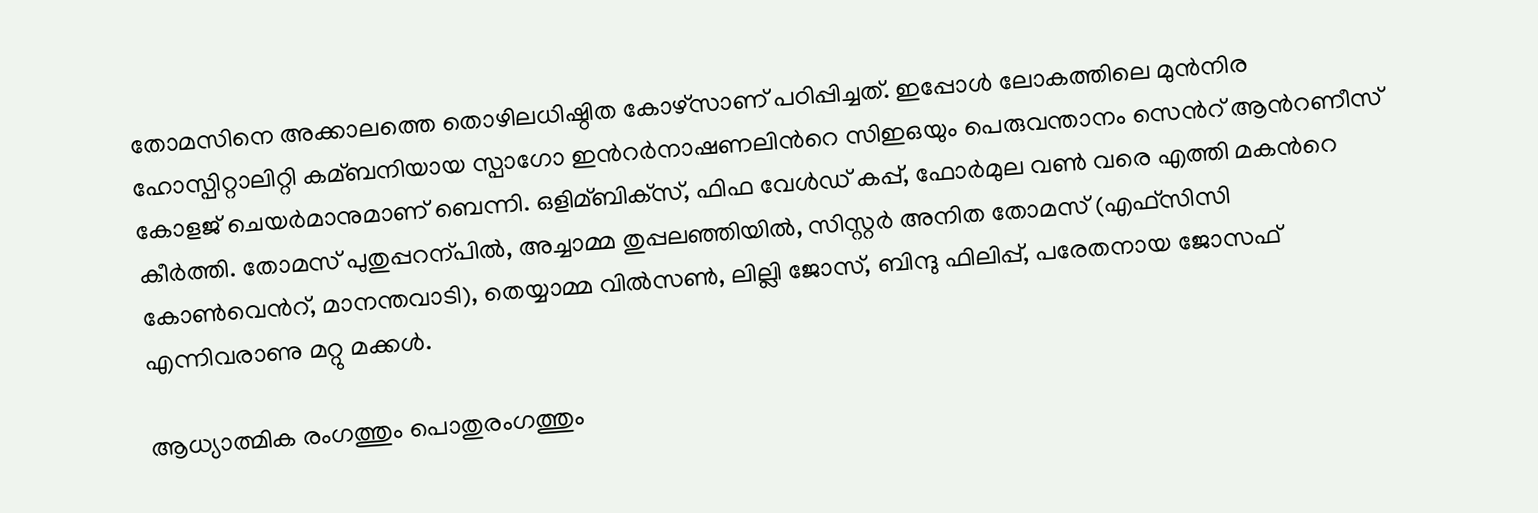തോമസിനെ അക്കാലത്തെ തൊഴിലധിഷ്ഠിത കോഴ്‌സാണ് പഠിപ്പിച്ചത്. ഇപ്പോള്‍ ലോകത്തിലെ മുൻനിര‍ ഹോസ്പിറ്റാലിറ്റി കമ്ബനിയായ സ്പാഗോ ഇന്‍റര്‍നാഷണലിന്‍റെ സിഇഒയും പെരുവന്താനം സെന്‍റ് ആന്‍റണീസ് കോളജ് ചെയര്‍മാനുമാണ് ബെന്നി. ഒളിമ്ബിക്‌സ്, ഫിഫ വേള്‍ഡ് കപ്പ്, ഫോര്‍മുല വണ്‍ വരെ എത്തി മകന്‍റെ കീര്‍ത്തി. തോമസ് പുതുപ്പറന്പില്‍, അച്ചാമ്മ തുപ്പലഞ്ഞിയില്‍, സിസ്റ്റർ അനിത തോമസ് (എഫ്സിസി കോണ്‍വെന്‍റ്, മാനന്തവാടി), തെയ്യാമ്മ വില്‍സണ്‍, ലില്ലി ജോസ്, ബിന്ദു ഫിലിപ്പ്, പരേതനായ ജോസഫ് എന്നിവരാണു മറ്റു മക്കള്‍.

ആധ്യാത്മിക രംഗത്തും പൊതുരംഗത്തും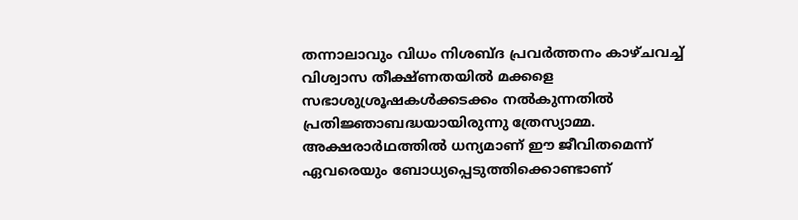തന്നാലാവും വിധം നിശബ്ദ പ്രവര്‍ത്തനം കാഴ്ചവച്ച്‌ വിശ്വാസ തീക്ഷ്ണതയില്‍ മക്കളെ സഭാശുശ്രൂഷകള്‍ക്കടക്കം നല്‍കുന്നതില്‍ പ്രതിജ്ഞാബദ്ധയായിരുന്നു ത്രേസ്യാമ്മ. അക്ഷരാർഥത്തില്‍ ധന്യമാണ് ഈ ജീവിതമെന്ന് ഏവരെയും ബോധ്യപ്പെടുത്തിക്കൊണ്ടാണ്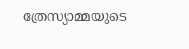ത്രേസ്യാമ്മയുടെ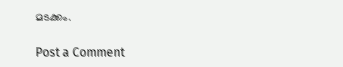മടക്കം.

Post a Comment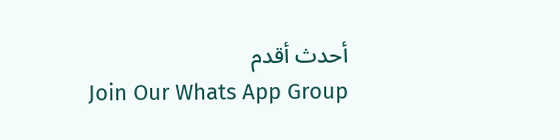أحدث أقدم
Join Our Whats App Group